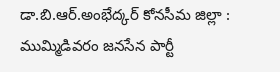డా.బి.ఆర్.అంభేద్కర్ కోనసీమ జిల్లా :
ముమ్మిడివరం జనసేన పార్టీ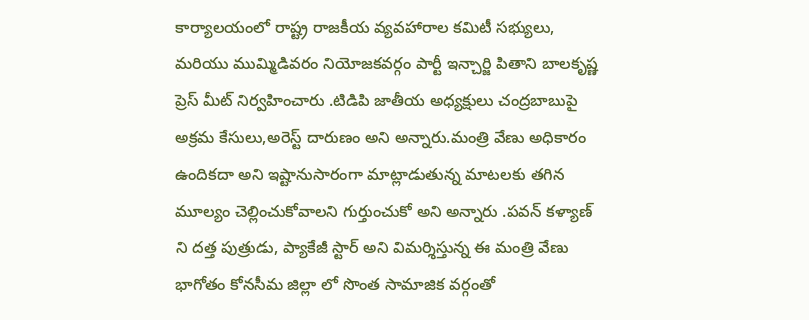కార్యాలయంలో రాష్ట్ర రాజకీయ వ్యవహారాల కమిటీ సభ్యులు, మరియు ముమ్మిడివరం నియోజకవర్గం పార్టీ ఇన్చార్జి పితాని బాలకృష్ణ ప్రెస్ మీట్ నిర్వహించారు .టిడిపి జాతీయ అధ్యక్షులు చంద్రబాబుపై అక్రమ కేసులు,అరెస్ట్ దారుణం అని అన్నారు.మంత్రి వేణు అధికారం ఉందికదా అని ఇష్టానుసారంగా మాట్లాడుతున్న మాటలకు తగిన మూల్యం చెల్లించుకోవాలని గుర్తుంచుకో అని అన్నారు .పవన్ కళ్యాణ్ ని దత్త పుత్రుడు, ప్యాకేజీ స్టార్ అని విమర్శిస్తున్న ఈ మంత్రి వేణు భాగోతం కోనసీమ జిల్లా లో సొంత సామాజిక వర్గంతో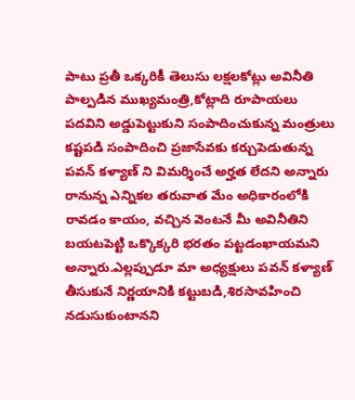పాటు ప్రతీ ఒక్కరికీ తెలుసు లక్షలకోట్లు అవినీతి పాల్పడిన ముఖ్యమంత్రి,కోట్లాది రూపాయలు పదవిని అడ్డుపెట్టుకుని సంపాదించుకున్న మంత్రులు కష్టపడి సంపాదించి ప్రజాసేవకు కర్చుపెడుతున్న పవన్ కళ్యాణ్ ని విమర్శించే అర్హత లేదని అన్నారు
రానున్న ఎన్నికల తరువాత మేం అధికారంలోకి రావడం కాయం, వచ్చిన వెంటనే మీ అవినీతిని బయటపెట్టి ఒక్కొక్కరి భరతం పట్టడంఖాయమని అన్నారు.ఎల్లప్పుడూ మా అధ్యక్షులు పవన్ కళ్యాణ్ తీసుకునే నిర్ణయానికి కట్టుబడి,శిరసావహించి నడుసుకుంటానని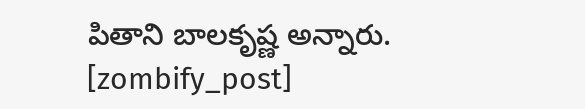పితాని బాలకృష్ణ అన్నారు.
[zombify_post]